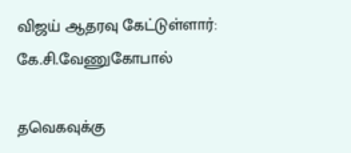விஜய் ஆதரவு கேட்டுள்ளார்: கே.சி.வேணுகோபால்

தவெகவுக்கு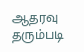ஆதரவு தரும்படி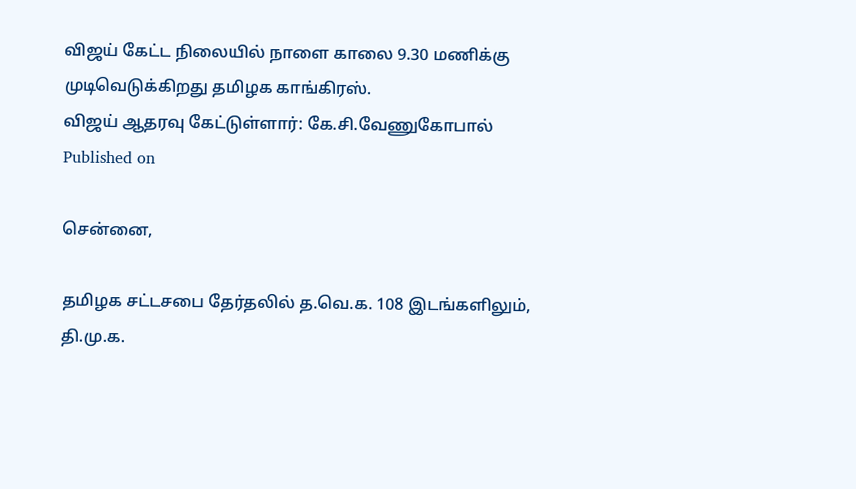விஜய் கேட்ட நிலையில் நாளை காலை 9.30 மணிக்கு முடிவெடுக்கிறது தமிழக காங்கிரஸ்.
விஜய் ஆதரவு கேட்டுள்ளார்: கே.சி.வேணுகோபால்
Published on

சென்னை,

தமிழக சட்டசபை தேர்தலில் த.வெ.க. 108 இடங்களிலும், தி.மு.க.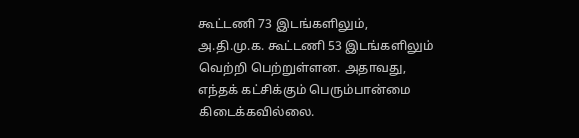கூட்டணி 73 இடங்களிலும், அ.தி.மு.க. கூட்டணி 53 இடங்களிலும் வெற்றி பெற்றுள்ளன. அதாவது, எந்தக் கட்சிக்கும் பெரும்பான்மை கிடைக்கவில்லை.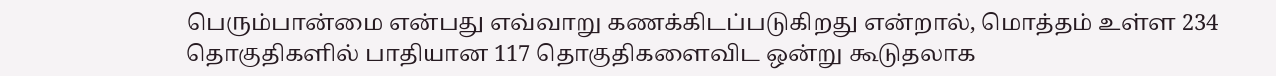பெரும்பான்மை என்பது எவ்வாறு கணக்கிடப்படுகிறது என்றால், மொத்தம் உள்ள 234 தொகுதிகளில் பாதியான 117 தொகுதிகளைவிட ஒன்று கூடுதலாக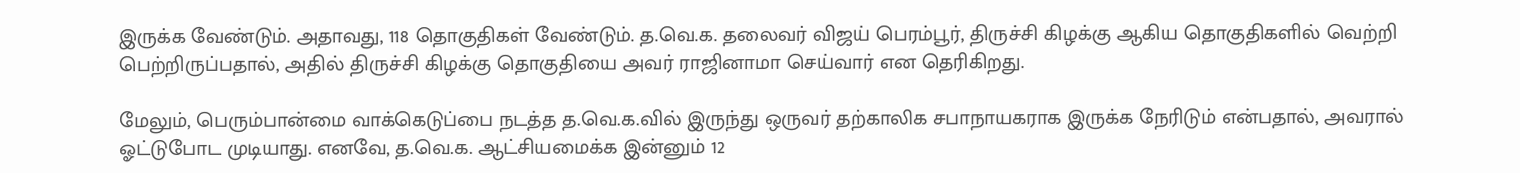இருக்க வேண்டும். அதாவது, 118 தொகுதிகள் வேண்டும். த.வெ.க. தலைவர் விஜய் பெரம்பூர், திருச்சி கிழக்கு ஆகிய தொகுதிகளில் வெற்றி பெற்றிருப்பதால், அதில் திருச்சி கிழக்கு தொகுதியை அவர் ராஜினாமா செய்வார் என தெரிகிறது.

மேலும், பெரும்பான்மை வாக்கெடுப்பை நடத்த த.வெ.க.வில் இருந்து ஒருவர் தற்காலிக சபாநாயகராக இருக்க நேரிடும் என்பதால், அவரால் ஓட்டுபோட முடியாது. எனவே, த.வெ.க. ஆட்சியமைக்க இன்னும் 12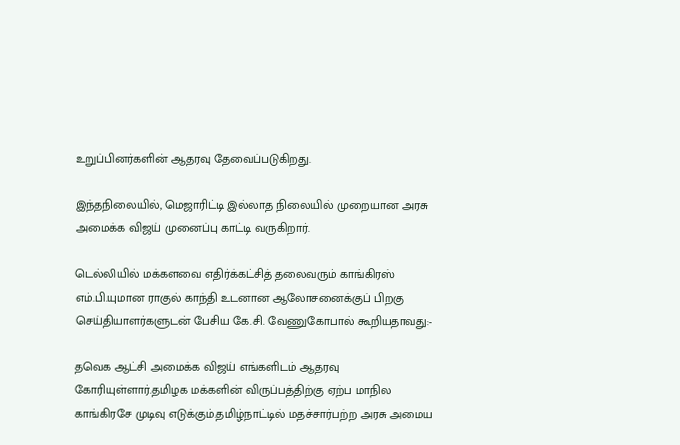உறுப்பினர்களின் ஆதரவு தேவைப்படுகிறது.

இந்தநிலையில், மெஜாரிட்டி இல்லாத நிலையில் முறையான அரசு அமைக்க விஜய் முனைப்பு காட்டி வருகிறார்.

டெல்லியில் மக்களவை எதிர்க்கட்சித் தலைவரும் காங்கிரஸ் எம்.பி.யுமான ராகுல் காந்தி உடனான ஆலோசனைக்குப் பிறகு செய்தியாளர்களுடன் பேசிய கே.சி. வேணுகோபால் கூறியதாவது:-

தவெக ஆட்சி அமைக்க விஜய் எங்களிடம் ஆதரவு கோரியுள்ளார்.தமிழக மக்களின் விருப்பத்திற்கு ஏற்ப மாநில காங்கிரசே முடிவு எடுக்கும்.தமிழ்நாட்டில் மதச்சார்பற்ற அரசு அமைய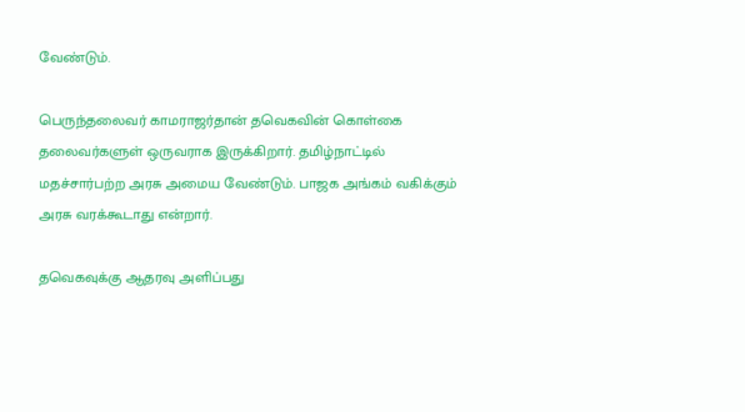வேண்டும்.

பெருந்தலைவர் காமராஜர்தான் தவெகவின் கொள்கை தலைவர்களுள் ஒருவராக இருக்கிறார். தமிழ்நாட்டில் மதச்சார்பற்ற அரசு அமைய வேண்டும். பாஜக அங்கம் வகிக்கும் அரசு வரக்கூடாது என்றார்.

தவெகவுக்கு ஆதரவு அளிப்பது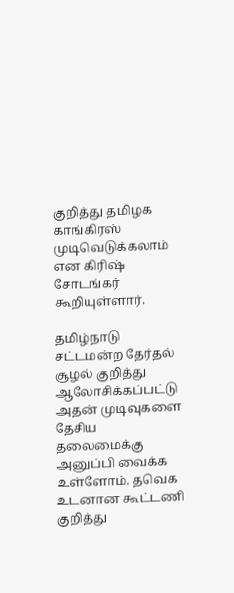குறித்து தமிழக காங்கிரஸ் முடிவெடுக்கலாம் என கிரிஷ் சோடங்கர் கூறியுள்ளார்.

தமிழ்நாடு சட்டமன்ற தேர்தல் சூழல் குறித்து ஆலோசிக்கப்பட்டு அதன் முடிவுகளை தேசிய தலைமைக்கு அனுப்பி வைக்க உள்ளோம். தவெக உடனான கூட்டணி குறித்து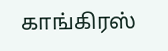காங்கிரஸ்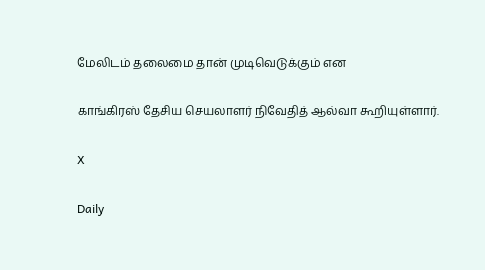மேலிடம் தலைமை தான் முடிவெடுக்கும் என

காங்கிரஸ் தேசிய செயலாளர் நிவேதித் ஆல்வா கூறியுள்ளார்.

X

Daily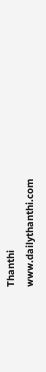Thanthi
www.dailythanthi.com